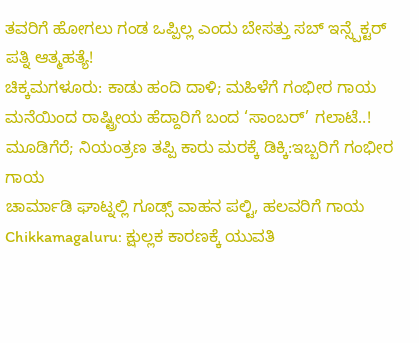ತವರಿಗೆ ಹೋಗಲು ಗಂಡ ಒಪ್ಪಿಲ್ಲ ಎಂದು ಬೇಸತ್ತು ಸಬ್ ಇನ್ಸ್ಪೆಕ್ಟರ್ ಪತ್ನಿ ಆತ್ಮಹತ್ಯೆ!
ಚಿಕ್ಕಮಗಳೂರು: ಕಾಡು ಹಂದಿ ದಾಳಿ; ಮಹಿಳೆಗೆ ಗಂಭೀರ ಗಾಯ
ಮನೆಯಿಂದ ರಾಷ್ಟ್ರೀಯ ಹೆದ್ದಾರಿಗೆ ಬಂದ ‘ಸಾಂಬರ್’ ಗಲಾಟೆ..!
ಮೂಡಿಗೆರೆ; ನಿಯಂತ್ರಣ ತಪ್ಪಿ ಕಾರು ಮರಕ್ಕೆ ಡಿಕ್ಕಿ:ಇಬ್ಬರಿಗೆ ಗಂಭೀರ ಗಾಯ
ಚಾರ್ಮಾಡಿ ಘಾಟ್ನಲ್ಲಿ ಗೂಡ್ಸ್ ವಾಹನ ಪಲ್ಟಿ, ಹಲವರಿಗೆ ಗಾಯ
Chikkamagaluru: ಕ್ಷುಲ್ಲಕ ಕಾರಣಕ್ಕೆ ಯುವತಿ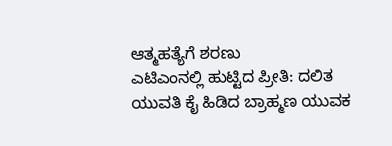ಆತ್ಮಹತ್ಯೆಗೆ ಶರಣು
ಎಟಿಎಂನಲ್ಲಿ ಹುಟ್ಟಿದ ಪ್ರೀತಿ: ದಲಿತ ಯುವತಿ ಕೈ ಹಿಡಿದ ಬ್ರಾಹ್ಮಣ ಯುವಕ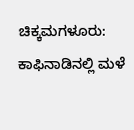ಚಿಕ್ಕಮಗಳೂರು: ಕಾಫಿನಾಡಿನಲ್ಲಿ ಮಳೆ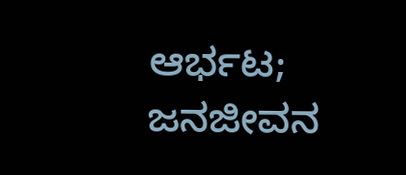ಆರ್ಭಟ; ಜನಜೀವನ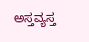ಅಸ್ತವ್ಯಸ್ತ